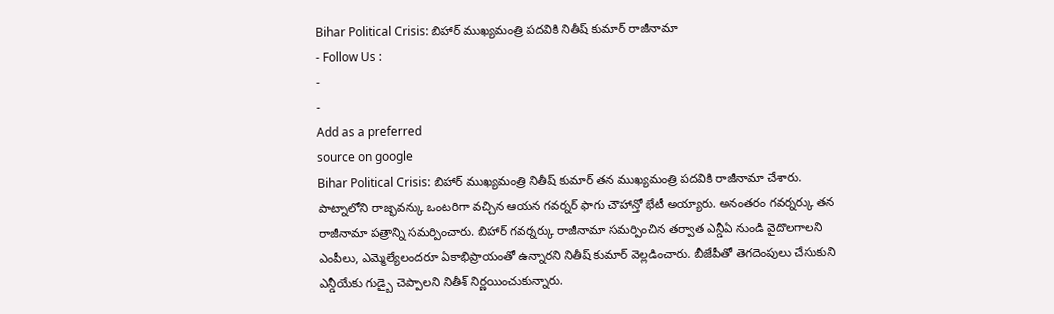Bihar Political Crisis: బిహార్ ముఖ్యమంత్రి పదవికి నితీష్ కుమార్ రాజీనామా
- Follow Us :
-
-
Add as a preferred
source on google
Bihar Political Crisis: బిహార్ ముఖ్యమంత్రి నితీష్ కుమార్ తన ముఖ్యమంత్రి పదవికి రాజీనామా చేశారు. పాట్నాలోని రాజ్భవన్కు ఒంటరిగా వచ్చిన ఆయన గవర్నర్ ఫాగు చౌహాన్తో భేటీ అయ్యారు. అనంతరం గవర్నర్కు తన రాజీనామా పత్రాన్ని సమర్పించారు. బిహార్ గవర్నర్కు రాజీనామా సమర్పించిన తర్వాత ఎన్డీఏ నుండి వైదొలగాలని ఎంపీలు, ఎమ్మెల్యేలందరూ ఏకాభిప్రాయంతో ఉన్నారని నితీష్ కుమార్ వెల్లడించారు. బీజేపీతో తెగదెంపులు చేసుకుని ఎన్డీయేకు గుడ్బై చెప్పాలని నితీశ్ నిర్ణయించుకున్నారు.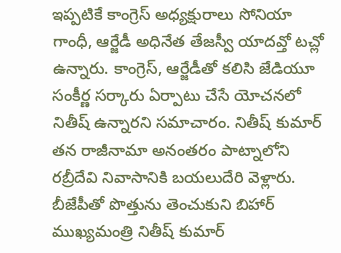ఇప్పటికే కాంగ్రెస్ అధ్యక్షురాలు సోనియా గాంధీ, ఆర్జేడీ అధినేత తేజస్వీ యాదవ్తో టచ్లో ఉన్నారు. కాంగ్రెస్, ఆర్జేడీతో కలిసి జేడియూ సంకీర్ణ సర్కారు ఏర్పాటు చేసే యోచనలో నితీష్ ఉన్నారని సమాచారం. నితీష్ కుమార్ తన రాజీనామా అనంతరం పాట్నాలోని రబ్రీదేవి నివాసానికి బయలుదేరి వెళ్లారు.
బీజేపీతో పొత్తును తెంచుకుని బిహార్ ముఖ్యమంత్రి నితీష్ కుమార్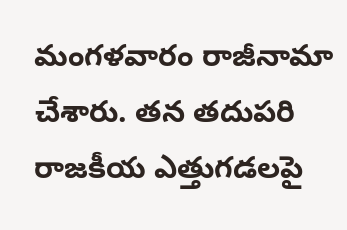మంగళవారం రాజీనామా చేశారు. తన తదుపరి రాజకీయ ఎత్తుగడలపై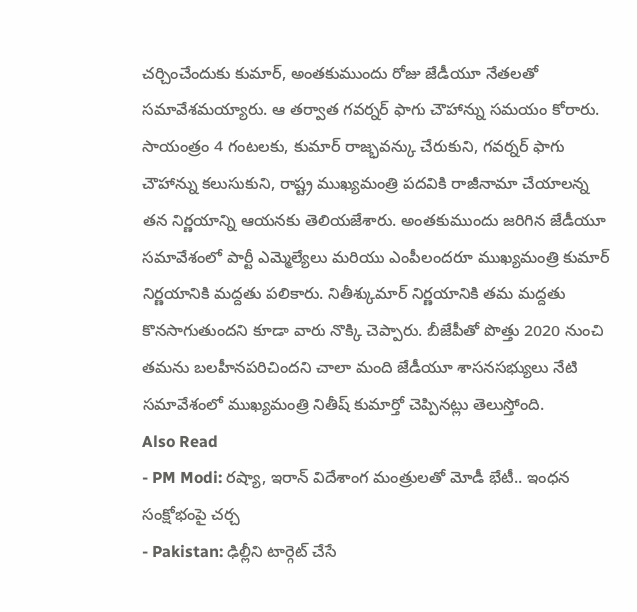చర్చించేందుకు కుమార్, అంతకుముందు రోజు జేడీయూ నేతలతో సమావేశమయ్యారు. ఆ తర్వాత గవర్నర్ ఫాగు చౌహాన్ను సమయం కోరారు. సాయంత్రం 4 గంటలకు, కుమార్ రాజ్భవన్కు చేరుకుని, గవర్నర్ ఫాగు చౌహాన్ను కలుసుకుని, రాష్ట్ర ముఖ్యమంత్రి పదవికి రాజీనామా చేయాలన్న తన నిర్ణయాన్ని ఆయనకు తెలియజేశారు. అంతకుముందు జరిగిన జేడీయూ సమావేశంలో పార్టీ ఎమ్మెల్యేలు మరియు ఎంపీలందరూ ముఖ్యమంత్రి కుమార్ నిర్ణయానికి మద్దతు పలికారు. నితీశ్కుమార్ నిర్ణయానికి తమ మద్దతు కొనసాగుతుందని కూడా వారు నొక్కి చెప్పారు. బీజేపీతో పొత్తు 2020 నుంచి తమను బలహీనపరిచిందని చాలా మంది జేడీయూ శాసనసభ్యులు నేటి సమావేశంలో ముఖ్యమంత్రి నితీష్ కుమార్తో చెప్పినట్లు తెలుస్తోంది.
Also Read
- PM Modi: రష్యా, ఇరాన్ విదేశాంగ మంత్రులతో మోడీ భేటీ.. ఇంధన సంక్షోభంపై చర్చ
- Pakistan: ఢిల్లీని టార్గెట్ చేసే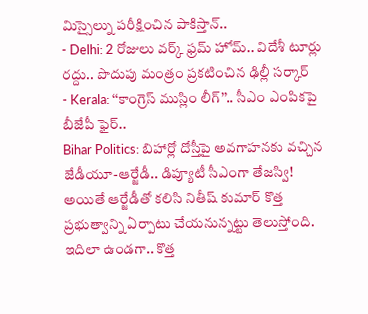మిస్సైల్ను పరీక్షించిన పాకిస్తాన్..
- Delhi: 2 రోజులు వర్క్ ఫ్రమ్ హోమ్.. విదేశీ టూర్లు రద్దు.. పొదుపు మంత్రం ప్రకటించిన ఢిల్లీ సర్కార్
- Kerala: ‘‘కాంగ్రెస్ ముస్లిం లీగ్’’.. సీఎం ఎంపికపై బీజేపీ ఫైర్..
Bihar Politics: బిహార్లో దోస్తీపై అవగాహనకు వచ్చిన జేడీయూ-ఆర్జేడీ.. డిప్యూటీ సీఎంగా తేజస్వి!
అయితే ఆర్జేడీతో కలిసి నితీష్ కుమార్ కొత్త ప్రభుత్వాన్ని ఏర్పాటు చేయనున్నట్టు తెలుస్తోంది. ఇదిలా ఉండగా.. కొత్త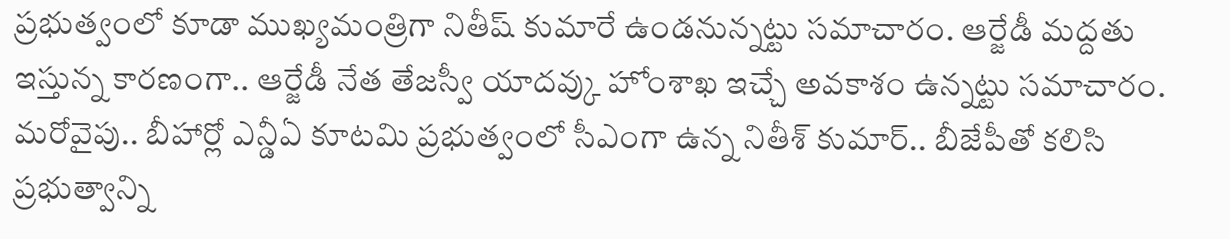ప్రభుత్వంలో కూడా ముఖ్యమంత్రిగా నితీష్ కుమారే ఉండనున్నట్టు సమాచారం. ఆర్జేడీ మద్దతు ఇస్తున్న కారణంగా.. ఆర్జేడీ నేత తేజస్వీ యాదవ్కు హోంశాఖ ఇచ్చే అవకాశం ఉన్నట్టు సమాచారం. మరోవైపు.. బీహార్లో ఎన్డీఏ కూటమి ప్రభుత్వంలో సీఎంగా ఉన్న నితీశ్ కుమార్.. బీజేపీతో కలిసి ప్రభుత్వాన్ని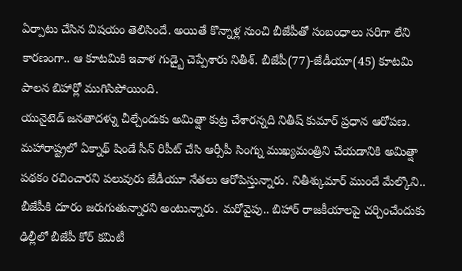ఏర్పాటు చేసిన విషయం తెలిసిందే. అయితే కొన్నాళ్ల నుంచి బీజేపీతో సంబంధాలు సరిగా లేని కారణంగా.. ఆ కూటమికి ఇవాళ గుడ్బై చెప్పేశారు నితీశ్. బీజేపీ(77)-జేడీయూ(45) కూటమి పాలన బిహార్లో ముగిసిపోయింది.
యునైటెడ్ జనతాదళ్ను చీల్చేందుకు అమిత్షా కుట్ర చేశారన్నది నితీష్ కుమార్ ప్రధాన ఆరోపణ. మహారాష్ట్రలో ఏక్నాథ్ షిండే సీన్ రిపీట్ చేసి ఆర్సీపీ సింగ్ను ముఖ్యమంత్రిని చేయడానికి అమిత్షా పథకం రచించారని పలువురు జేడీయూ నేతలు ఆరోపిస్తున్నారు. నితీశ్కుమార్ ముందే మేల్కొని.. బీజేపీకి దూరం జరుగుతున్నారని అంటున్నారు. మరోవైపు.. బిహార్ రాజకీయాలపై చర్చించేందుకు ఢిల్లీలో బీజేపీ కోర్ కమిటీ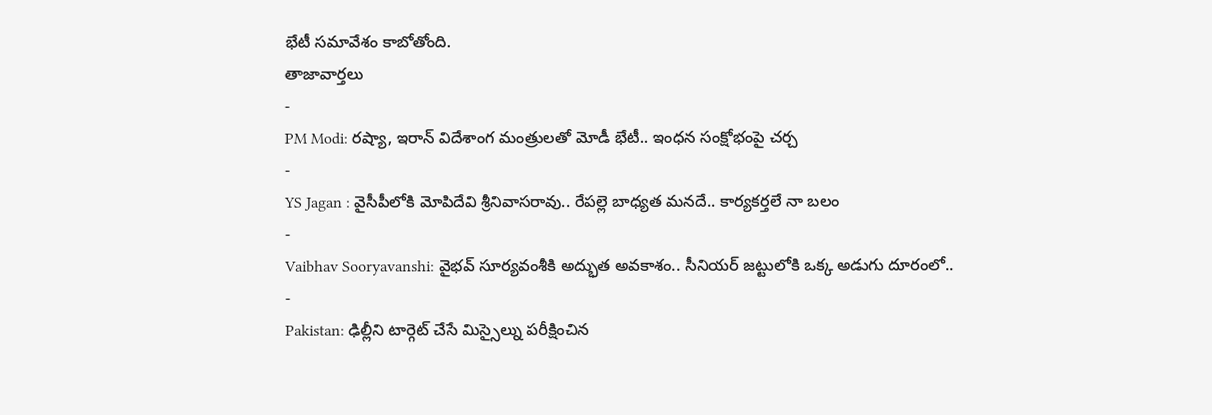భేటీ సమావేశం కాబోతోంది.
తాజావార్తలు
-
PM Modi: రష్యా, ఇరాన్ విదేశాంగ మంత్రులతో మోడీ భేటీ.. ఇంధన సంక్షోభంపై చర్చ
-
YS Jagan : వైసీపీలోకి మోపిదేవి శ్రీనివాసరావు.. రేపల్లె బాధ్యత మనదే.. కార్యకర్తలే నా బలం
-
Vaibhav Sooryavanshi: వైభవ్ సూర్యవంశీకి అద్భుత అవకాశం.. సీనియర్ జట్టులోకి ఒక్క అడుగు దూరంలో..
-
Pakistan: ఢిల్లీని టార్గెట్ చేసే మిస్సైల్ను పరీక్షించిన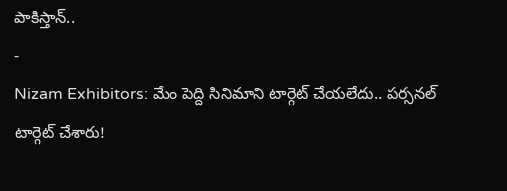పాకిస్తాన్..
-
Nizam Exhibitors: మేం పెద్ది సినిమాని టార్గెట్ చేయలేదు.. పర్సనల్ టార్గెట్ చేశారు!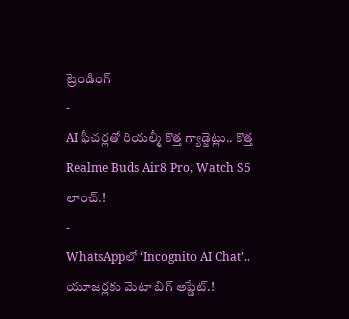ట్రెండింగ్
-
AI ఫీచర్లతో రియల్మీ కొత్త గ్యాడ్జెట్లు.. కొత్త Realme Buds Air8 Pro, Watch S5 లాంచ్.!
-
WhatsAppలో ‘Incognito AI Chat’.. యూజర్లకు మెటా బిగ్ అప్డేట్.!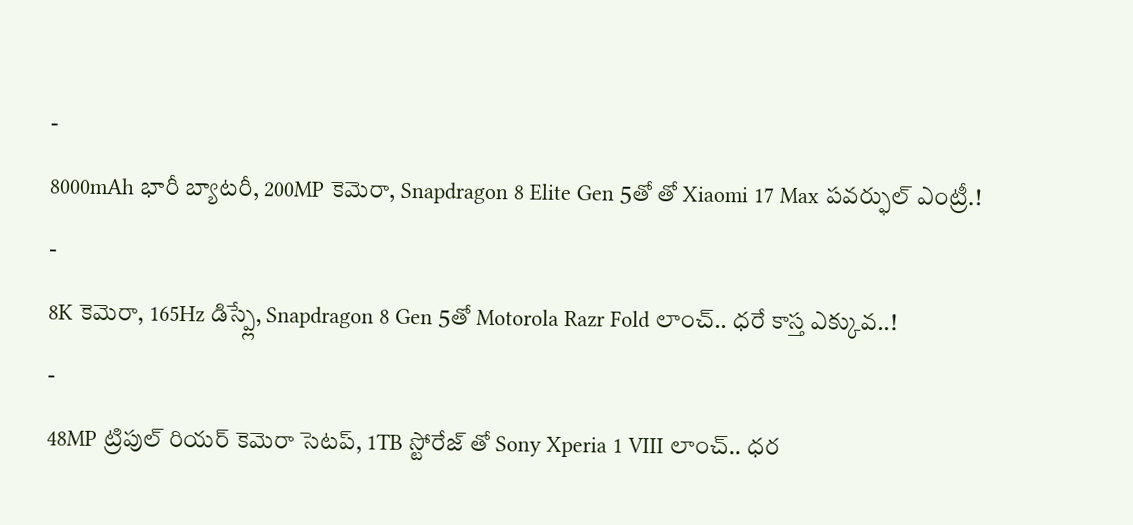-
8000mAh భారీ బ్యాటరీ, 200MP కెమెరా, Snapdragon 8 Elite Gen 5తో తో Xiaomi 17 Max పవర్ఫుల్ ఎంట్రీ.!
-
8K కెమెరా, 165Hz డిస్ప్లే, Snapdragon 8 Gen 5తో Motorola Razr Fold లాంచ్.. ధరే కాస్త ఎక్కువ..!
-
48MP ట్రిపుల్ రియర్ కెమెరా సెటప్, 1TB స్టోరేజ్ తో Sony Xperia 1 VIII లాంచ్.. ధర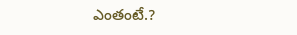ఎంతంటే.?